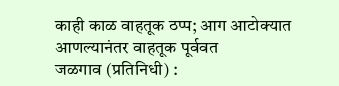काही काळ वाहतूक ठप्प; आग आटोक्यात आणल्यानंतर वाहतूक पूर्ववत
जळगाव (प्रतिनिधी) :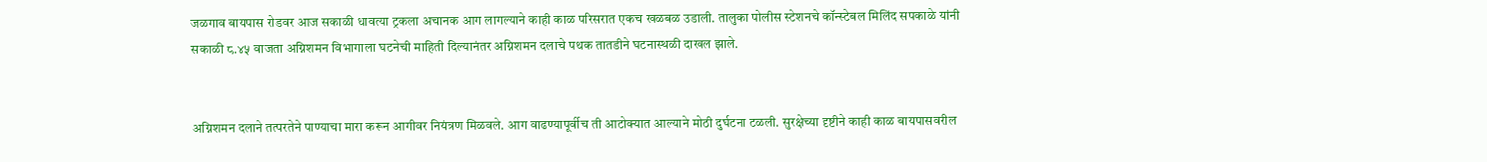जळगाव बायपास रोडवर आज सकाळी धावत्या ट्रकला अचानक आग लागल्याने काही काळ परिसरात एकच खळबळ उडाली. तालुका पोलीस स्टेशनचे कॉन्स्टेबल मिलिंद सपकाळे यांनी सकाळी ८.४५ वाजता अग्निशमन विभागाला घटनेची माहिती दिल्यानंतर अग्निशमन दलाचे पथक तातडीने घटनास्थळी दाखल झाले.


अग्निशमन दलाने तत्परतेने पाण्याचा मारा करून आगीवर नियंत्रण मिळवले. आग वाढण्यापूर्वीच ती आटोक्यात आल्याने मोठी दुर्घटना टळली. सुरक्षेच्या दृष्टीने काही काळ बायपासवरील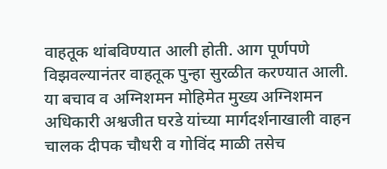वाहतूक थांबविण्यात आली होती. आग पूर्णपणे विझवल्यानंतर वाहतूक पुन्हा सुरळीत करण्यात आली.
या बचाव व अग्निशमन मोहिमेत मुख्य अग्निशमन अधिकारी अश्वजीत घरडे यांच्या मार्गदर्शनाखाली वाहन चालक दीपक चौधरी व गोविंद माळी तसेच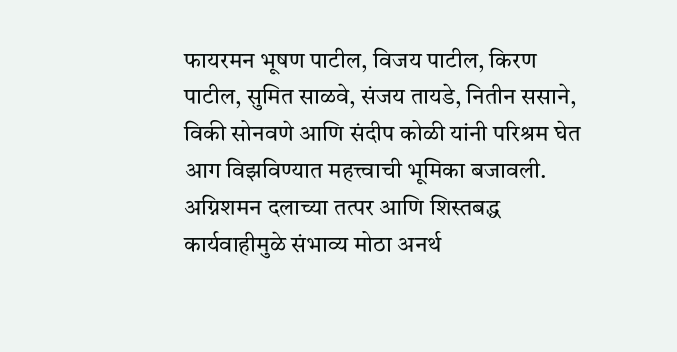फायरमन भूषण पाटील, विजय पाटील, किरण पाटील, सुमित साळवे, संजय तायडे, नितीन ससाने, विकी सोनवणे आणि संदीप कोळी यांनी परिश्रम घेत आग विझविण्यात महत्त्वाची भूमिका बजावली.
अग्निशमन दलाच्या तत्पर आणि शिस्तबद्ध कार्यवाहीमुळे संभाव्य मोठा अनर्थ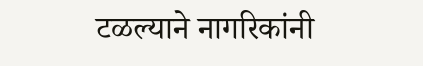टळल्याने नागरिकांनी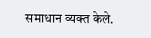समाधान व्यक्त केले.